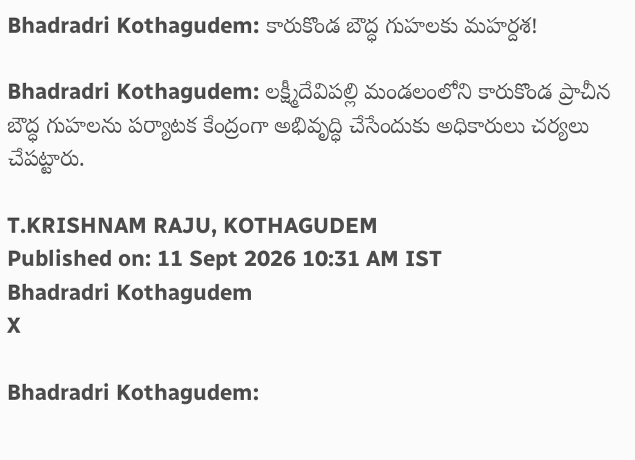Bhadradri Kothagudem: కారుకొండ బౌద్ధ గుహలకు మహర్దశ!

Bhadradri Kothagudem: లక్ష్మీదేవిపల్లి మండలంలోని కారుకొండ ప్రాచీన బౌద్ధ గుహలను పర్యాటక కేంద్రంగా అభివృద్ధి చేసేందుకు అధికారులు చర్యలు చేపట్టారు.

T.KRISHNAM RAJU, KOTHAGUDEM
Published on: 11 Sept 2026 10:31 AM IST
Bhadradri Kothagudem
X

Bhadradri Kothagudem: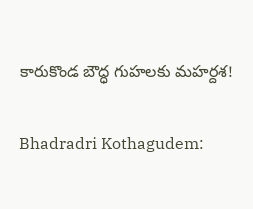కారుకొండ బౌద్ధ గుహలకు మహర్దశ!

Bhadradri Kothagudem: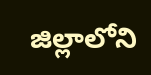జిల్లాలోని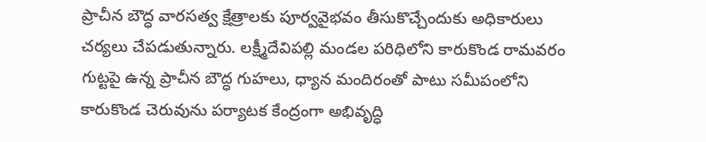ప్రాచీన బౌద్ధ వారసత్వ క్షేత్రాలకు పూర్వవైభవం తీసుకొచ్చేందుకు అధికారులు చర్యలు చేపడుతున్నారు. లక్ష్మీదేవిపల్లి మండల పరిధిలోని కారుకొండ రామవరం గుట్టపై ఉన్న ప్రాచీన బౌద్ధ గుహలు, ధ్యాన మందిరంతో పాటు సమీపంలోని కారుకొండ చెరువును పర్యాటక కేంద్రంగా అభివృద్ధి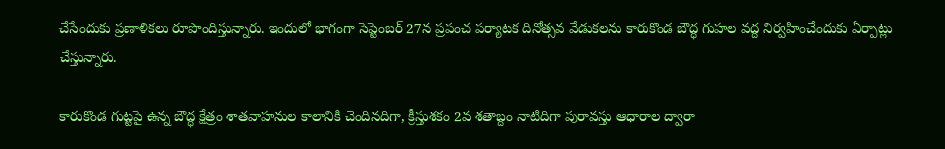చేసేందుకు ప్రణాళికలు రూపొందిస్తున్నారు. ఇందులో భాగంగా సెప్టెంబర్ 27న ప్రపంచ పర్యాటక దినోత్సవ వేడుకలను కారుకొండ బౌద్ధ గుహల వద్ద నిర్వహించేందుకు ఏర్పాట్లు చేస్తున్నారు.

కారుకొండ గుట్టపై ఉన్న బౌద్ధ క్షేత్రం శాతవాహనుల కాలానికి చెందినదిగా, క్రీస్తుశకం 2వ శతాబ్దం నాటిదిగా పురావస్తు ఆధారాల ద్వారా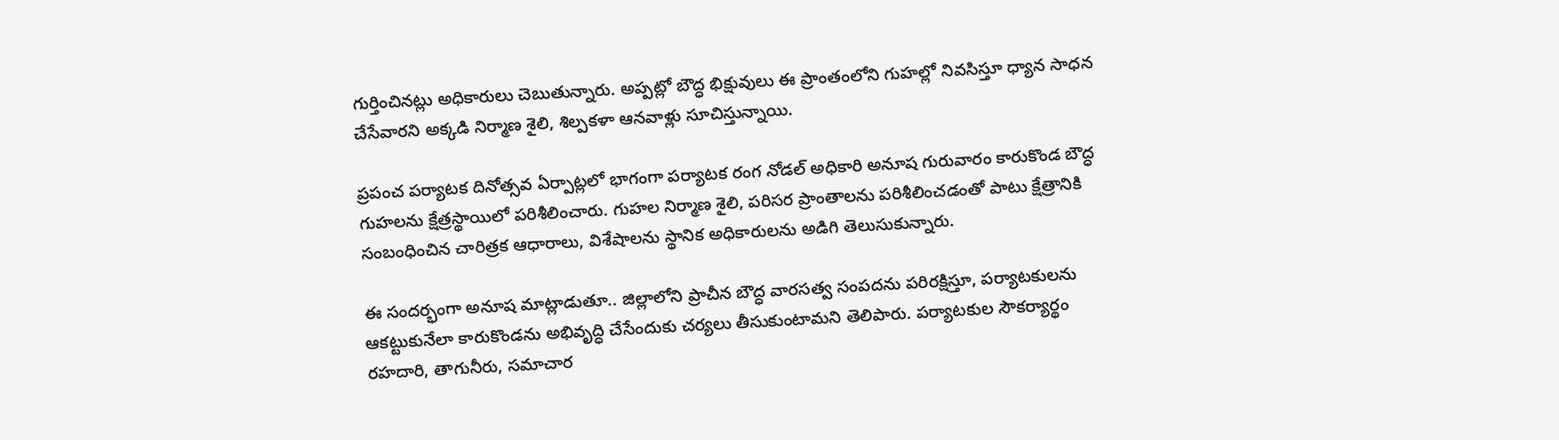గుర్తించినట్లు అధికారులు చెబుతున్నారు. అప్పట్లో బౌద్ధ భిక్షువులు ఈ ప్రాంతంలోని గుహల్లో నివసిస్తూ ధ్యాన సాధన చేసేవారని అక్కడి నిర్మాణ శైలి, శిల్పకళా ఆనవాళ్లు సూచిస్తున్నాయి.

ప్రపంచ పర్యాటక దినోత్సవ ఏర్పాట్లలో భాగంగా పర్యాటక రంగ నోడల్ అధికారి అనూష గురువారం కారుకొండ బౌద్ధ గుహలను క్షేత్రస్థాయిలో పరిశీలించారు. గుహల నిర్మాణ శైలి, పరిసర ప్రాంతాలను పరిశీలించడంతో పాటు క్షేత్రానికి సంబంధించిన చారిత్రక ఆధారాలు, విశేషాలను స్థానిక అధికారులను అడిగి తెలుసుకున్నారు.

ఈ సందర్భంగా అనూష మాట్లాడుతూ.. జిల్లాలోని ప్రాచీన బౌద్ధ వారసత్వ సంపదను పరిరక్షిస్తూ, పర్యాటకులను ఆకట్టుకునేలా కారుకొండను అభివృద్ధి చేసేందుకు చర్యలు తీసుకుంటామని తెలిపారు. పర్యాటకుల సౌకర్యార్థం రహదారి, తాగునీరు, సమాచార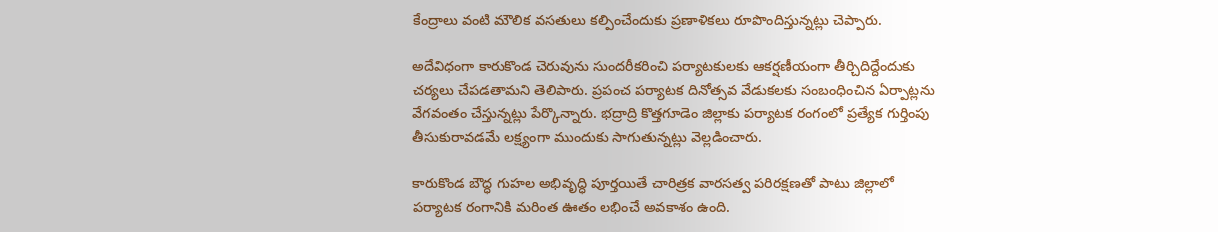కేంద్రాలు వంటి మౌలిక వసతులు కల్పించేందుకు ప్రణాళికలు రూపొందిస్తున్నట్లు చెప్పారు.

అదేవిధంగా కారుకొండ చెరువును సుందరీకరించి పర్యాటకులకు ఆకర్షణీయంగా తీర్చిదిద్దేందుకు చర్యలు చేపడతామని తెలిపారు. ప్రపంచ పర్యాటక దినోత్సవ వేడుకలకు సంబంధించిన ఏర్పాట్లను వేగవంతం చేస్తున్నట్లు పేర్కొన్నారు. భద్రాద్రి కొత్తగూడెం జిల్లాకు పర్యాటక రంగంలో ప్రత్యేక గుర్తింపు తీసుకురావడమే లక్ష్యంగా ముందుకు సాగుతున్నట్లు వెల్లడించారు.

కారుకొండ బౌద్ధ గుహల అభివృద్ధి పూర్తయితే చారిత్రక వారసత్వ పరిరక్షణతో పాటు జిల్లాలో పర్యాటక రంగానికి మరింత ఊతం లభించే అవకాశం ఉంది.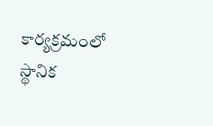కార్యక్రమంలో స్థానిక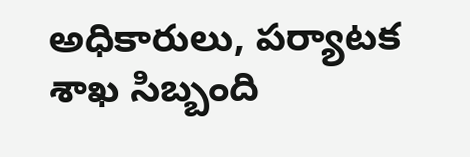అధికారులు, పర్యాటక శాఖ సిబ్బంది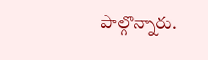పాల్గొన్నారు.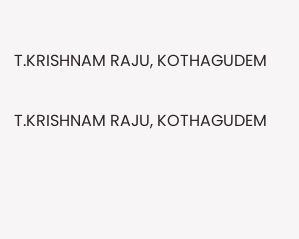T.KRISHNAM RAJU, KOTHAGUDEM

T.KRISHNAM RAJU, KOTHAGUDEM